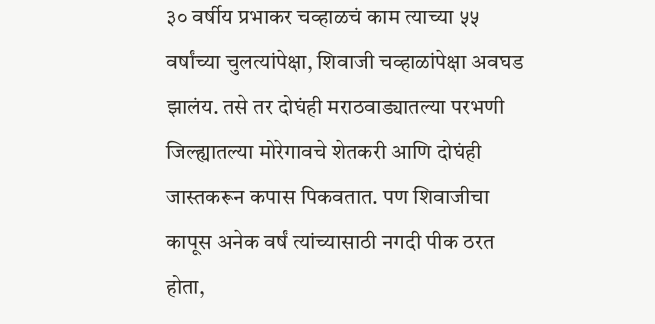३० वर्षीय प्रभाकर चव्हाळचं काम त्याच्या ५५ वर्षांच्या चुलत्यांपेक्षा, शिवाजी चव्हाळांपेक्षा अवघड झालंय. तसे तर दोघंही मराठवाड्यातल्या परभणी जिल्ह्यातल्या मोरेगावचे शेतकरी आणि दोघंही जास्तकरून कपास पिकवतात. पण शिवाजीचा कापूस अनेक वर्षं त्यांच्यासाठी नगदी पीक ठरत होता,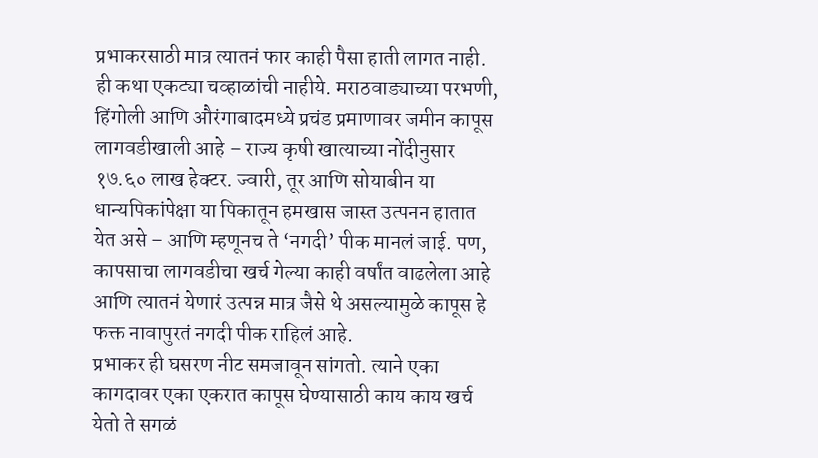प्रभाकरसाठी मात्र त्यातनं फार काही पैसा हाती लागत नाही.
ही कथा एकट्या चव्हाळांची नाहीये. मराठवाड्याच्या परभणी, हिंगोली आणि औरंगाबादमध्ये प्रचंड प्रमाणावर जमीन कापूस लागवडीखाली आहे – राज्य कृषी खात्याच्या नोंदीनुसार १७.६० लाख हेक्टर. ज्वारी, तूर आणि सोयाबीन या धान्यपिकांपेक्षा या पिकातून हमखास जास्त उत्पनन हातात येत असे – आणि म्हणूनच ते ‘नगदी’ पीक मानलं जाई. पण, कापसाचा लागवडीचा खर्च गेल्या काही वर्षांत वाढलेला आहे आणि त्यातनं येणारं उत्पन्न मात्र जैसे थे असल्यामुळे कापूस हे फक्त नावापुरतं नगदी पीक राहिलं आहे.
प्रभाकर ही घसरण नीट समजावून सांगतो. त्याने एका कागदावर एका एकरात कापूस घेण्यासाठी काय काय खर्च येतो ते सगळं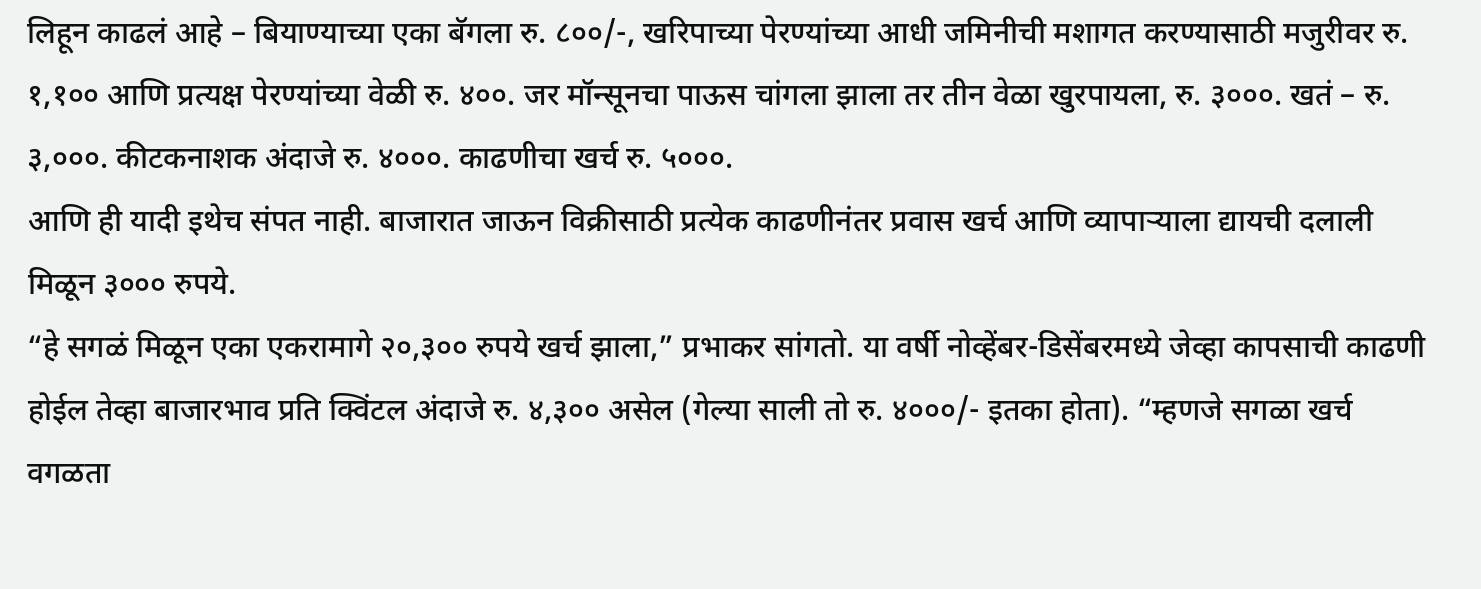लिहून काढलं आहे – बियाण्याच्या एका बॅगला रु. ८००/-, खरिपाच्या पेरण्यांच्या आधी जमिनीची मशागत करण्यासाठी मजुरीवर रु. १,१०० आणि प्रत्यक्ष पेरण्यांच्या वेळी रु. ४००. जर मॉन्सूनचा पाऊस चांगला झाला तर तीन वेळा खुरपायला, रु. ३०००. खतं – रु. ३,०००. कीटकनाशक अंदाजे रु. ४०००. काढणीचा खर्च रु. ५०००.
आणि ही यादी इथेच संपत नाही. बाजारात जाऊन विक्रीसाठी प्रत्येक काढणीनंतर प्रवास खर्च आणि व्यापाऱ्याला द्यायची दलाली मिळून ३००० रुपये.
“हे सगळं मिळून एका एकरामागे २०,३०० रुपये खर्च झाला,” प्रभाकर सांगतो. या वर्षी नोव्हेंबर-डिसेंबरमध्ये जेव्हा कापसाची काढणी होईल तेव्हा बाजारभाव प्रति क्विंटल अंदाजे रु. ४,३०० असेल (गेल्या साली तो रु. ४०००/- इतका होता). “म्हणजे सगळा खर्च वगळता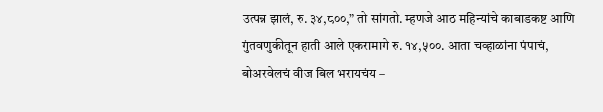उत्पन्न झालं, रु. ३४,८००,” तो सांगतो. म्हणजे आठ महिन्यांचे काबाडकष्ट आणि गुंतवणुकीतून हाती आले एकरामागे रु. १४,५००. आता चव्हाळांना पंपाचं, बोअरवेलचं वीज बिल भरायचंय –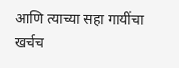आणि त्याच्या सहा गायींचा खर्चच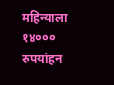महिन्याला १४००० रुपयांहन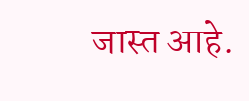जास्त आहे.